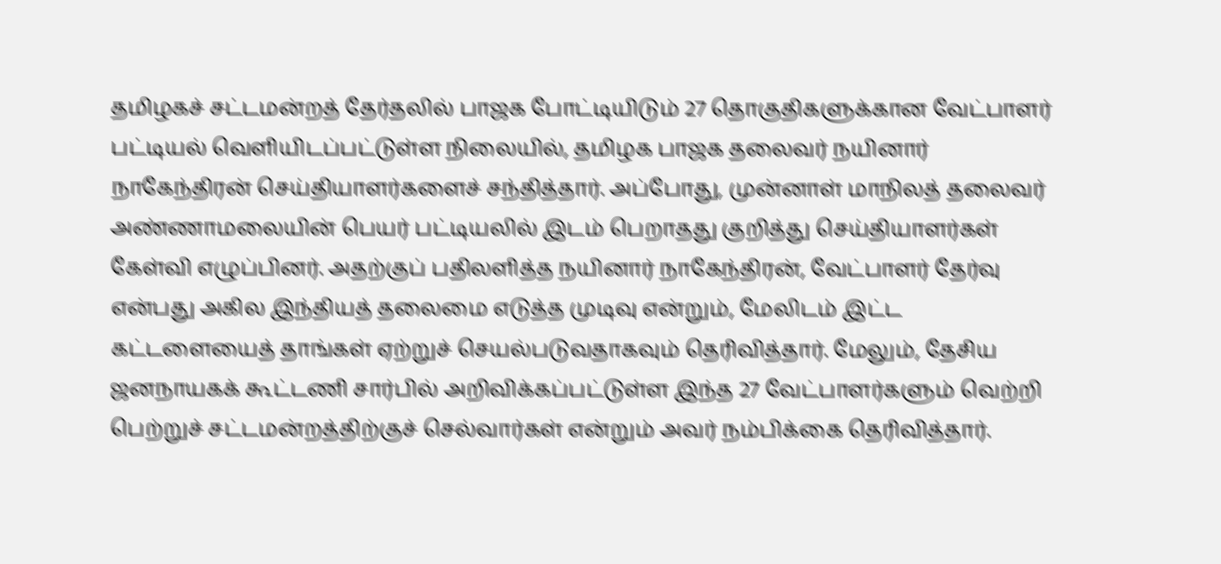தமிழகச் சட்டமன்றத் தேர்தலில் பாஜக போட்டியிடும் 27 தொகுதிகளுக்கான வேட்பாளர் பட்டியல் வெளியிடப்பட்டுள்ள நிலையில், தமிழக பாஜக தலைவர் நயினார் நாகேந்திரன் செய்தியாளர்களைச் சந்தித்தார். அப்போது, முன்னாள் மாநிலத் தலைவர் அண்ணாமலையின் பெயர் பட்டியலில் இடம் பெறாதது குறித்து செய்தியாளர்கள் கேள்வி எழுப்பினர். அதற்குப் பதிலளித்த நயினார் நாகேந்திரன், வேட்பாளர் தேர்வு என்பது அகில இந்தியத் தலைமை எடுத்த முடிவு என்றும், மேலிடம் இட்ட கட்டளையைத் தாங்கள் ஏற்றுச் செயல்படுவதாகவும் தெரிவித்தார். மேலும், தேசிய ஜனநாயகக் கூட்டணி சார்பில் அறிவிக்கப்பட்டுள்ள இந்த 27 வேட்பாளர்களும் வெற்றி பெற்றுச் சட்டமன்றத்திற்குச் செல்வார்கள் என்றும் அவர் நம்பிக்கை தெரிவித்தார்.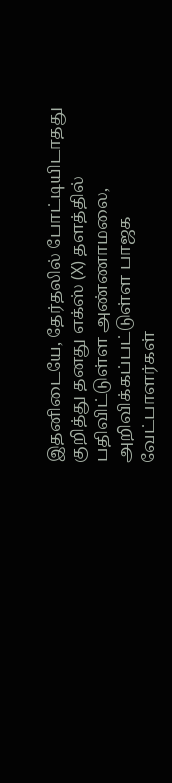இதனிடையே, தேர்தலில் போட்டியிடாதது குறித்து தனது எக்ஸ் (X) தளத்தில் பதிவிட்டுள்ள அண்ணாமலை, அறிவிக்கப்பட்டுள்ள பாஜக வேட்பாளர்கள்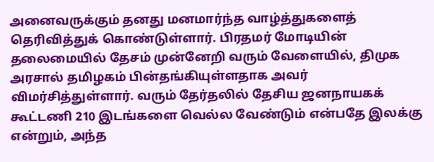அனைவருக்கும் தனது மனமார்ந்த வாழ்த்துகளைத் தெரிவித்துக் கொண்டுள்ளார். பிரதமர் மோடியின் தலைமையில் தேசம் முன்னேறி வரும் வேளையில், திமுக அரசால் தமிழகம் பின்தங்கியுள்ளதாக அவர் விமர்சித்துள்ளார். வரும் தேர்தலில் தேசிய ஜனநாயகக் கூட்டணி 210 இடங்களை வெல்ல வேண்டும் என்பதே இலக்கு என்றும், அந்த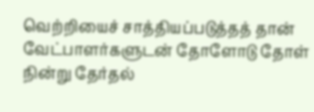வெற்றியைச் சாத்தியப்படுத்தத் தான் வேட்பாளர்களுடன் தோளோடு தோள் நின்று தேர்தல்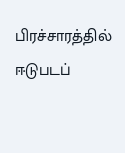பிரச்சாரத்தில் ஈடுபடப்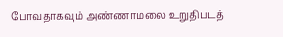போவதாகவும் அண்ணாமலை உறுதிபடத்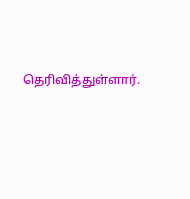தெரிவித்துள்ளார்.